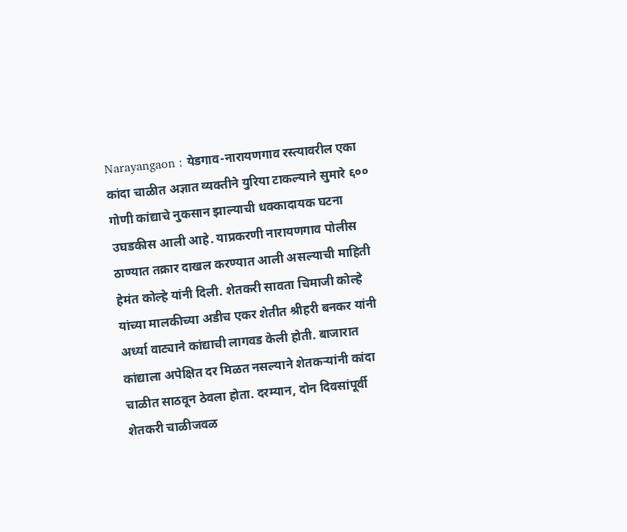Narayangaon : येडगाव-नारायणगाव रस्त्यावरील एका कांदा चाळीत अज्ञात व्यक्तीने युरिया टाकल्याने सुमारे ६०० गोणी कांद्याचे नुकसान झाल्याची धक्कादायक घटना उघडकीस आली आहे. याप्रकरणी नारायणगाव पोलीस ठाण्यात तक्रार दाखल करण्यात आली असल्याची माहिती हेमंत कोल्हे यांनी दिली. शेतकरी सावता चिमाजी कोल्हे यांच्या मालकीच्या अडीच एकर शेतीत श्रीहरी बनकर यांनी अर्ध्या वाट्याने कांद्याची लागवड केली होती. बाजारात कांद्याला अपेक्षित दर मिळत नसल्याने शेतकऱ्यांनी कांदा चाळीत साठवून ठेवला होता. दरम्यान, दोन दिवसांपूर्वी शेतकरी चाळीजवळ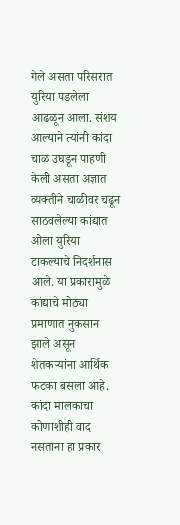गेले असता परिसरात युरिया पडलेला आढळून आला. संशय आल्याने त्यांनी कांदा चाळ उघडून पाहणी केली असता अज्ञात व्यक्तीने चाळीवर चढून साठवलेल्या कांद्यात ओला युरिया टाकल्याचे निदर्शनास आले. या प्रकारामुळे कांद्याचे मोठ्या प्रमाणात नुकसान झाले असून शेतकऱ्यांना आर्थिक फटका बसला आहे. कांदा मालकाचा कोणाशीही वाद नसताना हा प्रकार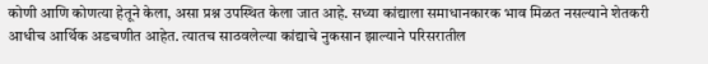कोणी आणि कोणत्या हेतूने केला, असा प्रश्न उपस्थित केला जात आहे. सध्या कांद्याला समाधानकारक भाव मिळत नसल्याने शेतकरी आधीच आर्थिक अडचणीत आहेत. त्यातच साठवलेल्या कांद्याचे नुकसान झाल्याने परिसरातील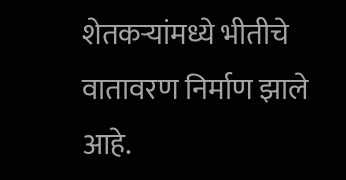शेतकऱ्यांमध्ये भीतीचे वातावरण निर्माण झाले आहे.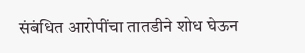संबंधित आरोपींचा तातडीने शोध घेऊन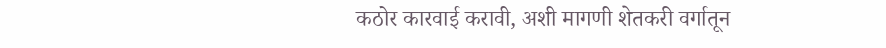कठोर कारवाई करावी, अशी मागणी शेतकरी वर्गातून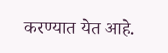करण्यात येत आहे.